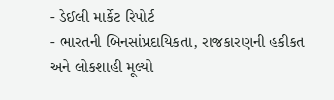- ડેઈલી માર્કેટ રિપોર્ટ
- ભારતની બિનસાંપ્રદાયિકતા, રાજકારણની હકીકત અને લોકશાહી મૂલ્યો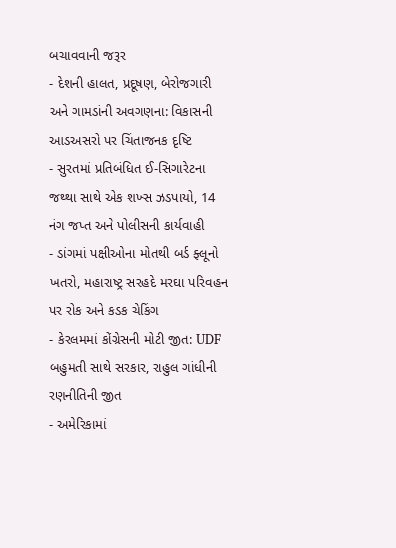બચાવવાની જરૂર
- દેશની હાલત, પ્રદૂષણ, બેરોજગારી અને ગામડાંની અવગણના: વિકાસની આડઅસરો પર ચિંતાજનક દૃષ્ટિ
- સુરતમાં પ્રતિબંધિત ઈ-સિગારેટના જથ્થા સાથે એક શખ્સ ઝડપાયો, 14 નંગ જપ્ત અને પોલીસની કાર્યવાહી
- ડાંગમાં પક્ષીઓના મોતથી બર્ડ ફ્લૂનો ખતરો, મહારાષ્ટ્ર સરહદે મરઘા પરિવહન પર રોક અને કડક ચેકિંગ
- કેરલમમાં કોંગ્રેસની મોટી જીત: UDF બહુમતી સાથે સરકાર, રાહુલ ગાંધીની રણનીતિની જીત
- અમેરિકામાં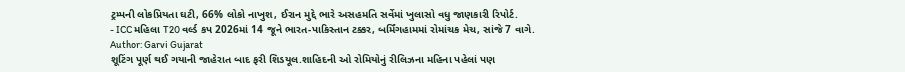ટ્રમ્પની લોકપ્રિયતા ઘટી, 66% લોકો નાખુશ, ઈરાન મુદ્દે ભારે અસહમતિ સર્વેમાં ખુલાસો વધુ જાણકારી રિપોર્ટ.
- ICC મહિલા T20 વર્લ્ડ કપ 2026માં 14 જૂને ભારત-પાકિસ્તાન ટક્કર, બર્મિંગહામમાં રોમાંચક મેચ, સાંજે 7 વાગે.
Author: Garvi Gujarat
શૂટિંગ પૂર્ણ થઈ ગયાની જાહેરાત બાદ ફરી શિડયૂલ.શાહિદની ઓ રોમિયોનું રીલિઝના મહિના પહેલાં પણ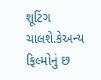શૂટિંગ ચાલશે.કેઅન્ય ફિલ્મોનું છ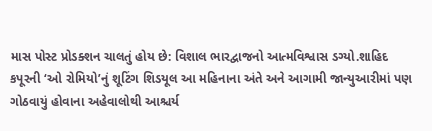માસ પોસ્ટ પ્રોડક્શન ચાલતું હોય છે: વિશાલ ભારદ્વાજનો આત્મવિશ્વાસ ડગ્યો.શાહિદ કપૂરની ‘ઓ રોમિયો’નું શૂટિંગ શિડયૂલ આ મહિનાના અંતે અને આગામી જાન્યુઆરીમાં પણ ગોઠવાયું હોવાના અહેવાલોથી આશ્ચર્ય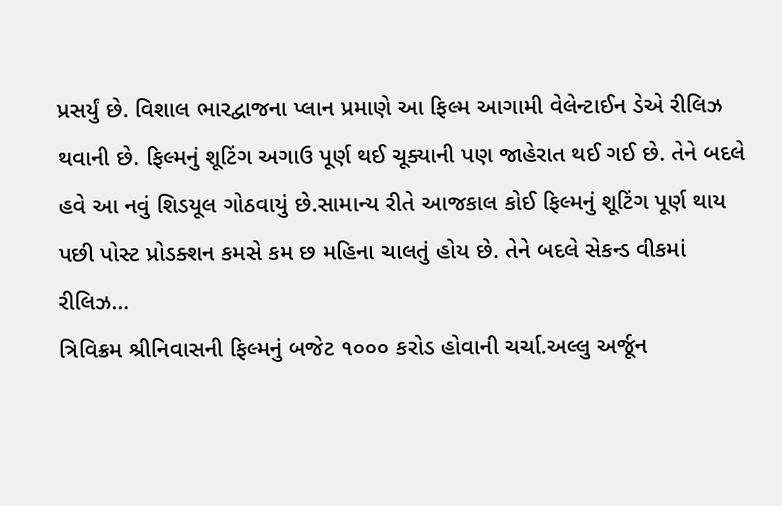પ્રસર્યું છે. વિશાલ ભારદ્વાજના પ્લાન પ્રમાણે આ ફિલ્મ આગામી વેલેન્ટાઈન ડેએ રીલિઝ થવાની છે. ફિલ્મનું શૂટિંગ અગાઉ પૂર્ણ થઈ ચૂક્યાની પણ જાહેરાત થઈ ગઈ છે. તેને બદલે હવે આ નવું શિડયૂલ ગોઠવાયું છે.સામાન્ય રીતે આજકાલ કોઈ ફિલ્મનું શૂટિંગ પૂર્ણ થાય પછી પોસ્ટ પ્રોડક્શન કમસે કમ છ મહિના ચાલતું હોય છે. તેને બદલે સેકન્ડ વીકમાં રીલિઝ…
ત્રિવિક્રમ શ્રીનિવાસની ફિલ્મનું બજેટ ૧૦૦૦ કરોડ હોવાની ચર્ચા.અલ્લુ અર્જૂન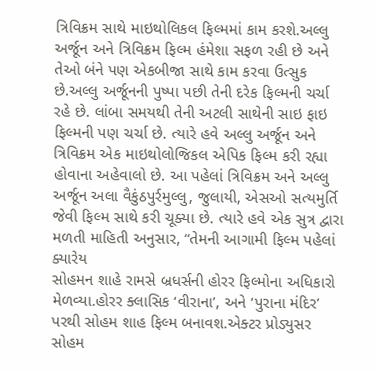ત્રિવિક્રમ સાથે માઇથોલિકલ ફિલ્મમાં કામ કરશે.અલ્લુ અર્જૂન અને ત્રિવિક્રમ ફિલ્મ હંમેશા સફળ રહી છે અને તેઓ બંને પણ એકબીજા સાથે કામ કરવા ઉત્સુક છે.અલ્લુ અર્જૂનની પુષ્પા પછી તેની દરેક ફિલ્મની ચર્ચા રહે છે. લાંબા સમયથી તેની અટલી સાથેની સાઇ ફાઇ ફિલ્મની પણ ચર્ચા છે. ત્યારે હવે અલ્લુ અર્જૂન અને ત્રિવિક્રમ એક માઇથોલોજિકલ એપિક ફિલ્મ કરી રહ્યા હોવાના અહેવાલો છે. આ પહેલાં ત્રિવિક્રમ અને અલ્લુ અર્જૂન અલા વૈકુંઠપુર્રમુલ્લુ, જુલાયી, એસઓ સત્યમુર્તિ જેવી ફિલ્મ સાથે કરી ચૂક્યા છે. ત્યારે હવે એક સુત્ર દ્વારા મળતી માહિતી અનુસાર, “તેમની આગામી ફિલ્મ પહેલાં ક્યારેય
સોહમન શાહે રામસે બ્રધર્સની હોરર ફિલ્મોના અધિકારો મેળવ્યા.હોરર ક્લાસિક ‘વીરાના’, અને ‘પુરાના મંદિર’ પરથી સોહમ શાહ ફિલ્મ બનાવશ.એક્ટર પ્રોડ્યુસર સોહમ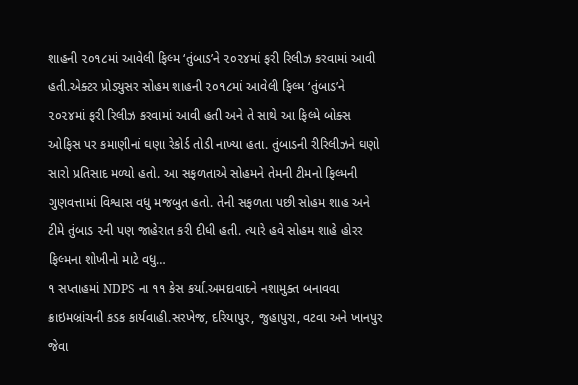શાહની ૨૦૧૮માં આવેલી ફિલ્મ ‘તુંબાડ’ને ૨૦૨૪માં ફરી રિલીઝ કરવામાં આવી હતી.એક્ટર પ્રોડ્યુસર સોહમ શાહની ૨૦૧૮માં આવેલી ફિલ્મ ‘તુંબાડ’ને ૨૦૨૪માં ફરી રિલીઝ કરવામાં આવી હતી અને તે સાથે આ ફિલ્મે બોક્સ ઓફિસ પર કમાણીનાં ઘણા રેકોર્ડ તોડી નાખ્યા હતા. તુંબાડની રીરિલીઝને ઘણો સારો પ્રતિસાદ મળ્યો હતો. આ સફળતાએ સોહમને તેમની ટીમનો ફિલ્મની ગુણવત્તામાં વિશ્વાસ વધુ મજબુત હતો. તેની સફળતા પછી સોહમ શાહ અને ટીમે તુંબાડ ૨ની પણ જાહેરાત કરી દીધી હતી. ત્યારે હવે સોહમ શાહે હોરર ફિલ્મના શોખીનો માટે વધુ…
૧ સપ્તાહમાં NDPS ના ૧૧ કેસ કર્યા.અમદાવાદને નશામુક્ત બનાવવા ક્રાઇમબ્રાંચની કડક કાર્યવાહી.સરખેજ, દરિયાપુર, જુહાપુરા, વટવા અને ખાનપુર જેવા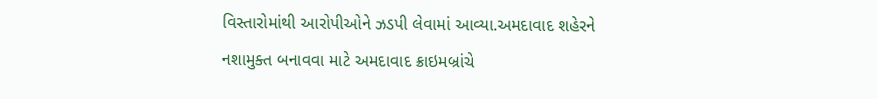વિસ્તારોમાંથી આરોપીઓને ઝડપી લેવામાં આવ્યા.અમદાવાદ શહેરને નશામુક્ત બનાવવા માટે અમદાવાદ ક્રાઇમબ્રાંચે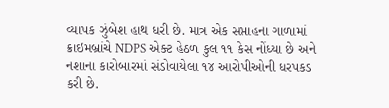વ્યાપક ઝુંબેશ હાથ ધરી છે. માત્ર એક સપ્તાહના ગાળામાં ક્રાઇમબ્રાંચે NDPS એક્ટ હેઠળ કુલ ૧૧ કેસ નોંધ્યા છે અને નશાના કારોબારમાં સંડોવાયેલા ૧૪ આરોપીઓની ધરપકડ કરી છે.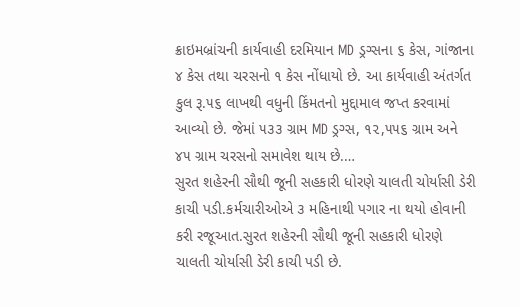ક્રાઇમબ્રાંચની કાર્યવાહી દરમિયાન MD ડ્રગ્સના ૬ કેસ, ગાંજાના ૪ કેસ તથા ચરસનો ૧ કેસ નોંધાયો છે. આ કાર્યવાહી અંતર્ગત કુલ રૂ.૫૬ લાખથી વધુની કિંમતનો મુદ્દામાલ જપ્ત કરવામાં આવ્યો છે. જેમાં ૫૩૩ ગ્રામ MD ડ્રગ્સ, ૧૨,૫૫૬ ગ્રામ અને ૪૫ ગ્રામ ચરસનો સમાવેશ થાય છે.…
સુરત શહેરની સૌથી જૂની સહકારી ધોરણે ચાલતી ચોર્યાસી ડેરી કાચી પડી.કર્મચારીઓએ ૩ મહિનાથી પગાર ના થયો હોવાની કરી રજૂઆત.સુરત શહેરની સૌથી જૂની સહકારી ધોરણે ચાલતી ચોર્યાસી ડેરી કાચી પડી છે.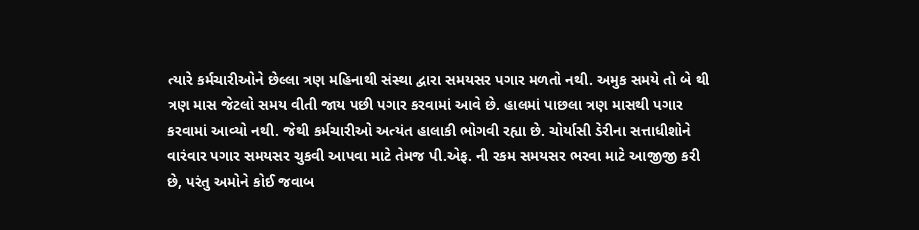ત્યારે કર્મચારીઓને છેલ્લા ત્રણ મહિનાથી સંસ્થા દ્વારા સમયસર પગાર મળતો નથી. અમુક સમયે તો બે થી ત્રણ માસ જેટલો સમય વીતી જાય પછી પગાર કરવામાં આવે છે. હાલમાં પાછલા ત્રણ માસથી પગાર કરવામાં આવ્યો નથી. જેથી કર્મચારીઓ અત્યંત હાલાકી ભોગવી રહ્યા છે. ચોર્યાસી ડેરીના સત્તાધીશોને વારંવાર પગાર સમયસર ચુકવી આપવા માટે તેમજ પી.એફ. ની રકમ સમયસર ભરવા માટે આજીજી કરી છે, પરંતુ અમોને કોઈ જવાબ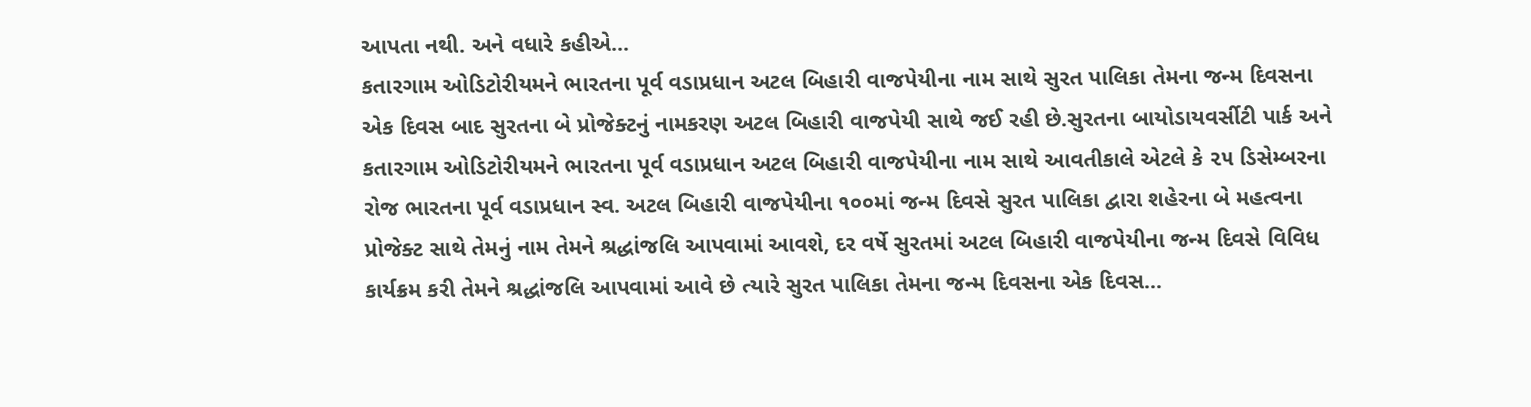આપતા નથી. અને વધારે કહીએ…
કતારગામ ઓડિટોરીયમને ભારતના પૂર્વ વડાપ્રધાન અટલ બિહારી વાજપેયીના નામ સાથે સુરત પાલિકા તેમના જન્મ દિવસના એક દિવસ બાદ સુરતના બે પ્રોજેક્ટનું નામકરણ અટલ બિહારી વાજપેયી સાથે જઈ રહી છે.સુરતના બાયોડાયવર્સીટી પાર્ક અને કતારગામ ઓડિટોરીયમને ભારતના પૂર્વ વડાપ્રધાન અટલ બિહારી વાજપેયીના નામ સાથે આવતીકાલે એટલે કે ૨૫ ડિસેમ્બરના રોજ ભારતના પૂર્વ વડાપ્રધાન સ્વ. અટલ બિહારી વાજપેયીના ૧૦૦માં જન્મ દિવસે સુરત પાલિકા દ્વારા શહેરના બે મહત્વના પ્રોજેક્ટ સાથે તેમનું નામ તેમને શ્રદ્ધાંજલિ આપવામાં આવશે, દર વર્ષે સુરતમાં અટલ બિહારી વાજપેયીના જન્મ દિવસે વિવિધ કાર્યક્રમ કરી તેમને શ્રદ્ધાંજલિ આપવામાં આવે છે ત્યારે સુરત પાલિકા તેમના જન્મ દિવસના એક દિવસ…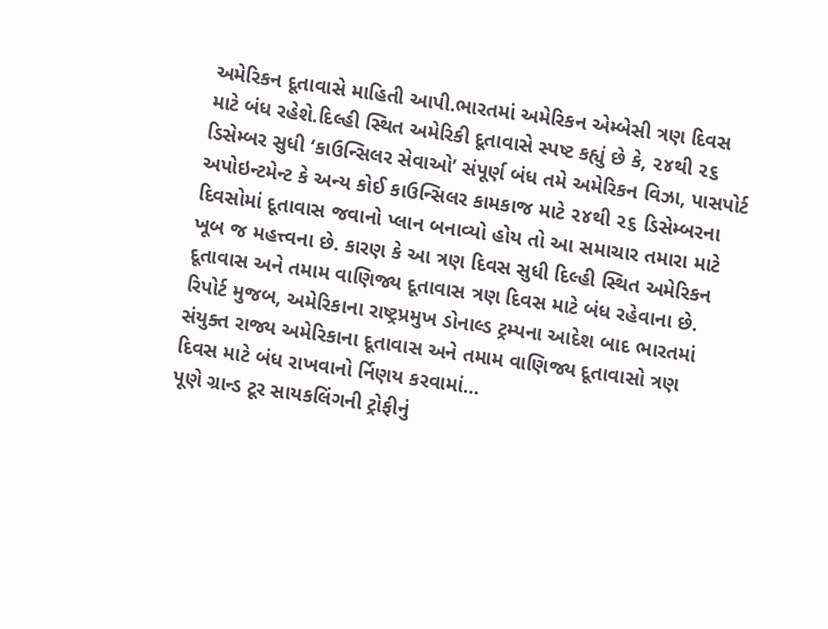અમેરિકન દૂતાવાસે માહિતી આપી.ભારતમાં અમેરિકન એમ્બેસી ત્રણ દિવસ માટે બંધ રહેશે.દિલ્હી સ્થિત અમેરિકી દૂતાવાસે સ્પષ્ટ કહ્યું છે કે, ૨૪થી ૨૬ ડિસેમ્બર સુધી ‘કાઉન્સિલર સેવાઓ’ સંપૂર્ણ બંધ તમે અમેરિકન વિઝા, પાસપોર્ટ અપોઇન્ટમેન્ટ કે અન્ય કોઈ કાઉન્સિલર કામકાજ માટે ૨૪થી ૨૬ ડિસેમ્બરના દિવસોમાં દૂતાવાસ જવાનો પ્લાન બનાવ્યો હોય તો આ સમાચાર તમારા માટે ખૂબ જ મહત્ત્વના છે. કારણ કે આ ત્રણ દિવસ સુધી દિલ્હી સ્થિત અમેરિકન દૂતાવાસ અને તમામ વાણિજ્ય દૂતાવાસ ત્રણ દિવસ માટે બંધ રહેવાના છે. રિપોર્ટ મુજબ, અમેરિકાના રાષ્ટ્રપ્રમુખ ડોનાલ્ડ ટ્રમ્પના આદેશ બાદ ભારતમાં સંયુક્ત રાજ્ય અમેરિકાના દૂતાવાસ અને તમામ વાણિજ્ય દૂતાવાસો ત્રણ દિવસ માટે બંધ રાખવાનો ર્નિણય કરવામાં…
પૂણે ગ્રાન્ડ ટૂર સાયકલિંગની ટ્રોફીનું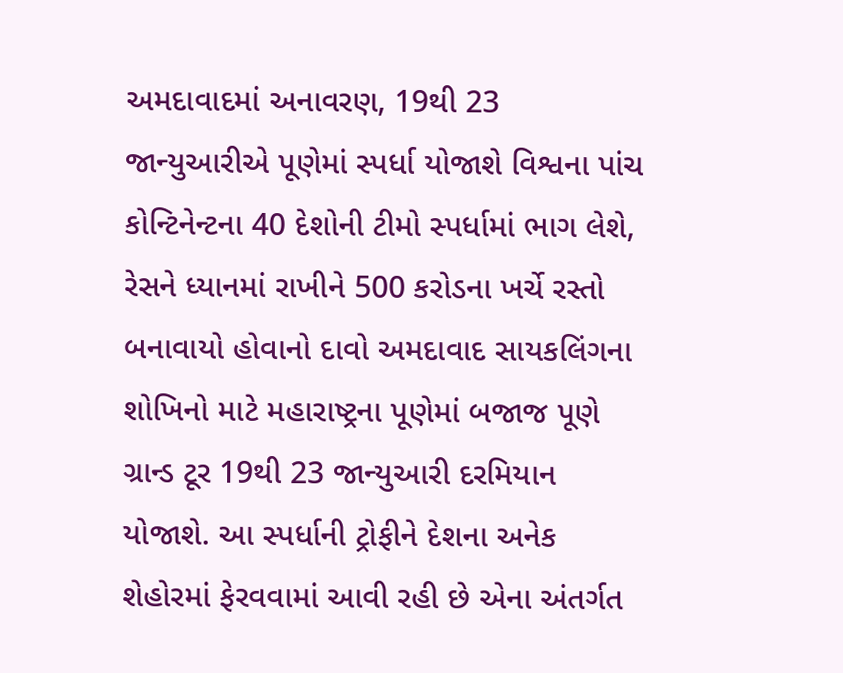અમદાવાદમાં અનાવરણ, 19થી 23 જાન્યુઆરીએ પૂણેમાં સ્પર્ધા યોજાશે વિશ્વના પાંચ કોન્ટિનેન્ટના 40 દેશોની ટીમો સ્પર્ધામાં ભાગ લેશે, રેસને ધ્યાનમાં રાખીને 500 કરોડના ખર્ચે રસ્તો બનાવાયો હોવાનો દાવો અમદાવાદ સાયકલિંગના શોખિનો માટે મહારાષ્ટ્રના પૂણેમાં બજાજ પૂણે ગ્રાન્ડ ટૂર 19થી 23 જાન્યુઆરી દરમિયાન યોજાશે. આ સ્પર્ધાની ટ્રોફીને દેશના અનેક શેહોરમાં ફેરવવામાં આવી રહી છે એના અંતર્ગત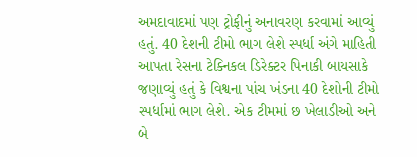અમદાવાદમાં પણ ટ્રોફીનું અનાવરણ કરવામાં આવ્યું હતું. 40 દેશની ટીમો ભાગ લેશે સ્પર્ધા અંગે માહિતી આપતા રેસના ટેક્નિકલ ડિરેક્ટર પિનાકી બાયસાકે જણાવ્યું હતું કે વિશ્વના પાંચ ખંડના 40 દેશોની ટીમો સ્પર્ધામાં ભાગ લેશે. એક ટીમમાં છ ખેલાડીઓ અને બે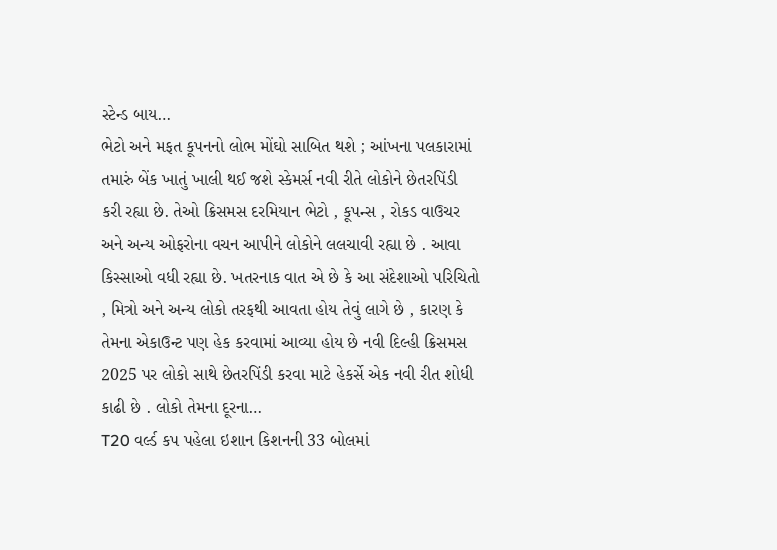સ્ટેન્ડ બાય…
ભેટો અને મફત કૂપનનો લોભ મોંઘો સાબિત થશે ; આંખના પલકારામાં તમારું બેંક ખાતું ખાલી થઈ જશે સ્કેમર્સ નવી રીતે લોકોને છેતરપિંડી કરી રહ્યા છે. તેઓ ક્રિસમસ દરમિયાન ભેટો , કૂપન્સ , રોકડ વાઉચર અને અન્ય ઓફરોના વચન આપીને લોકોને લલચાવી રહ્યા છે . આવા કિસ્સાઓ વધી રહ્યા છે. ખતરનાક વાત એ છે કે આ સંદેશાઓ પરિચિતો , મિત્રો અને અન્ય લોકો તરફથી આવતા હોય તેવું લાગે છે , કારણ કે તેમના એકાઉન્ટ પણ હેક કરવામાં આવ્યા હોય છે નવી દિલ્હી ક્રિસમસ 2025 પર લોકો સાથે છેતરપિંડી કરવા માટે હેકર્સે એક નવી રીત શોધી કાઢી છે . લોકો તેમના દૂરના…
T20 વર્લ્ડ કપ પહેલા ઇશાન કિશનની 33 બોલમાં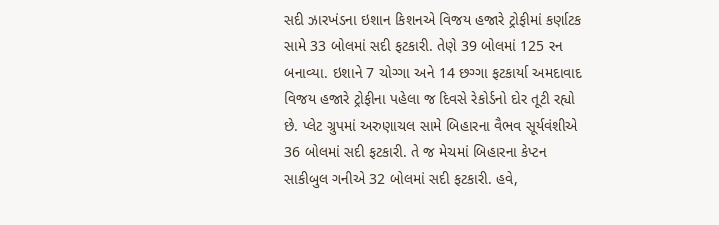સદી ઝારખંડના ઇશાન કિશનએ વિજય હજારે ટ્રોફીમાં કર્ણાટક સામે 33 બોલમાં સદી ફટકારી. તેણે 39 બોલમાં 125 રન બનાવ્યા. ઇશાને 7 ચોગ્ગા અને 14 છગ્ગા ફટકાર્યા અમદાવાદ વિજય હજારે ટ્રોફીના પહેલા જ દિવસે રેકોર્ડનો દોર તૂટી રહ્યો છે. પ્લેટ ગ્રુપમાં અરુણાચલ સામે બિહારના વૈભવ સૂર્યવંશીએ 36 બોલમાં સદી ફટકારી. તે જ મેચમાં બિહારના કેપ્ટન સાકીબુલ ગનીએ 32 બોલમાં સદી ફટકારી. હવે,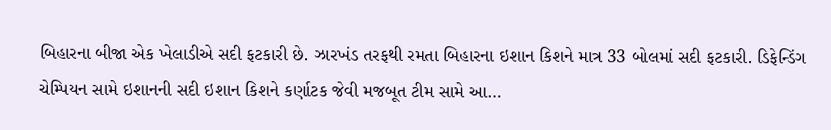બિહારના બીજા એક ખેલાડીએ સદી ફટકારી છે. ઝારખંડ તરફથી રમતા બિહારના ઇશાન કિશને માત્ર 33 બોલમાં સદી ફટકારી. ડિફેન્ડિંગ ચેમ્પિયન સામે ઇશાનની સદી ઇશાન કિશને કર્ણાટક જેવી મજબૂત ટીમ સામે આ…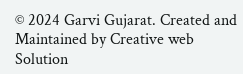© 2024 Garvi Gujarat. Created and Maintained by Creative web Solution